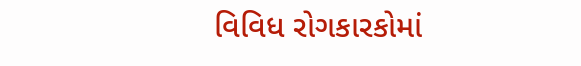વિવિધ રોગકારકોમાં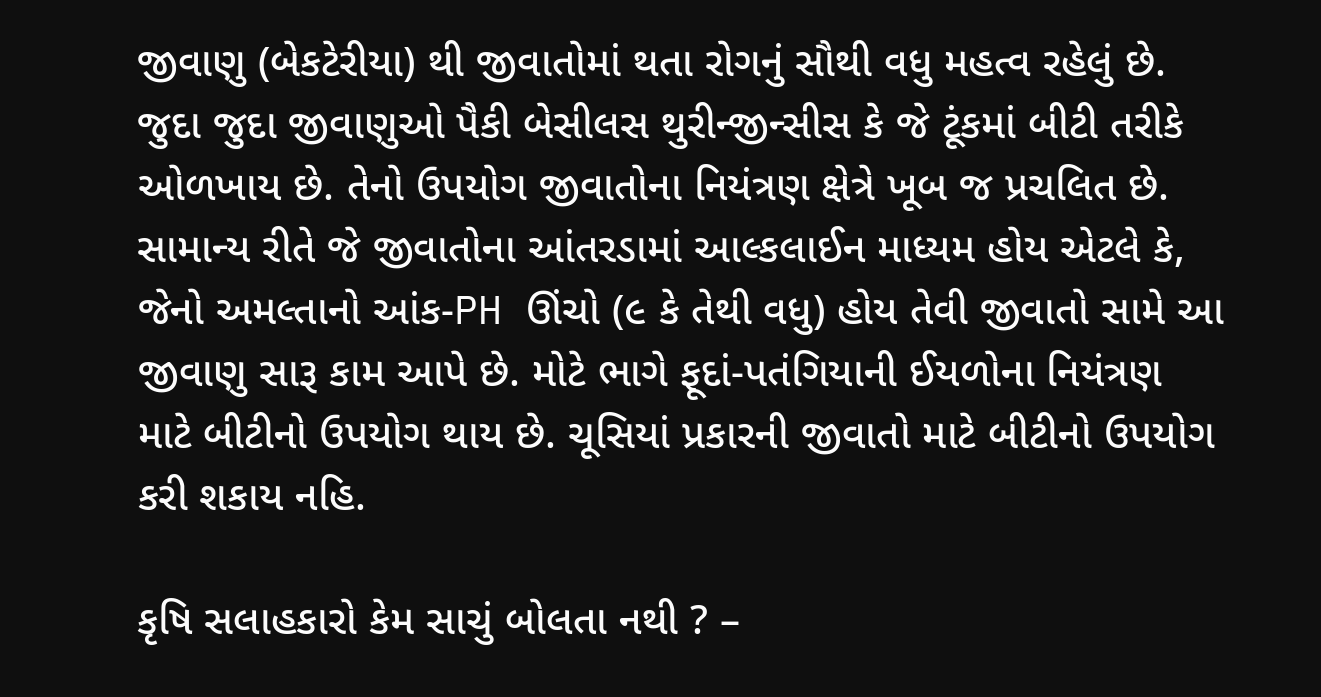જીવાણુ (બેકટેરીયા) થી જીવાતોમાં થતા રોગનું સૌથી વધુ મહત્વ રહેલું છે. જુદા જુદા જીવાણુઓ પૈકી બેસીલસ થુરીન્જીન્સીસ કે જે ટૂંકમાં બીટી તરીકે ઓળખાય છે. તેનો ઉપયોગ જીવાતોના નિયંત્રણ ક્ષેત્રે ખૂબ જ પ્રચલિત છે. સામાન્ય રીતે જે જીવાતોના આંતરડામાં આલ્કલાઈન માધ્યમ હોય એટલે કે, જેનો અમલ્તાનો આંક-PH ઊંચો (૯ કે તેથી વધુ) હોય તેવી જીવાતો સામે આ જીવાણુ સારૂ કામ આપે છે. મોટે ભાગે ફૂદાં-પતંગિયાની ઈયળોના નિયંત્રણ માટે બીટીનો ઉપયોગ થાય છે. ચૂસિયાં પ્રકારની જીવાતો માટે બીટીનો ઉપયોગ કરી શકાય નહિ.

કૃષિ સલાહકારો કેમ સાચું બોલતા નથી ? –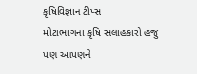કૃષિવિજ્ઞાન ટીપ્સ
મોટાભાગના કૃષિ સલાહકારો હજુ પણ આપણને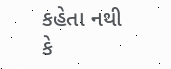કહેતા નથી કે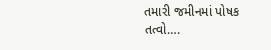તમારી જમીનમાં પોષક તત્વો….